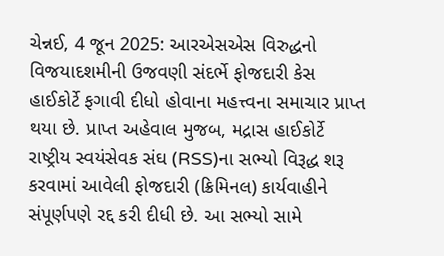ચેન્નઈ, 4 જૂન 2025: આરએસએસ વિરુદ્ધનો વિજયાદશમીની ઉજવણી સંદર્ભે ફોજદારી કેસ હાઈકોર્ટે ફગાવી દીધો હોવાના મહત્ત્વના સમાચાર પ્રાપ્ત થયા છે. પ્રાપ્ત અહેવાલ મુજબ, મદ્રાસ હાઈકોર્ટે રાષ્ટ્રીય સ્વયંસેવક સંઘ (RSS)ના સભ્યો વિરૂદ્ધ શરૂ કરવામાં આવેલી ફોજદારી (ક્રિમિનલ) કાર્યવાહીને સંપૂર્ણપણે રદ્દ કરી દીધી છે. આ સભ્યો સામે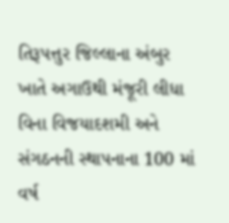તિરૂપત્તુર જિલ્લાના અંબુર ખાતે અગાઉથી મંજૂરી લીધા વિના વિજયાદશમી અને સંગઠનની સ્થાપનાના 100 માં વર્ષ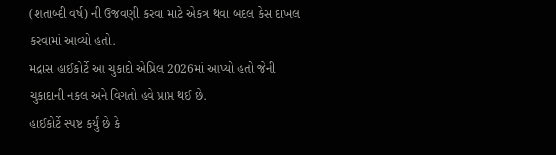(શતાબ્દી વર્ષ) ની ઉજવણી કરવા માટે એકત્ર થવા બદલ કેસ દાખલ કરવામાં આવ્યો હતો.
મદ્રાસ હાઈકોર્ટે આ ચુકાદો એપ્રિલ 2026માં આપ્યો હતો જેની ચુકાદાની નકલ અને વિગતો હવે પ્રાપ્ત થઈ છે.
હાઈકોર્ટે સ્પષ્ટ કર્યું છે કે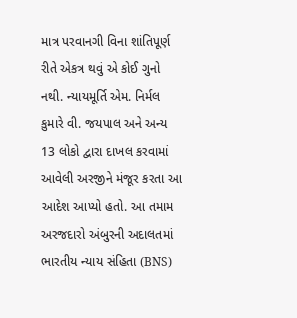માત્ર પરવાનગી વિના શાંતિપૂર્ણ રીતે એકત્ર થવું એ કોઈ ગુનો નથી. ન્યાયમૂર્તિ એમ. નિર્મલ કુમારે વી. જયપાલ અને અન્ય 13 લોકો દ્વારા દાખલ કરવામાં આવેલી અરજીને મંજૂર કરતા આ આદેશ આપ્યો હતો. આ તમામ અરજદારો અંબુરની અદાલતમાં ભારતીય ન્યાય સંહિતા (BNS)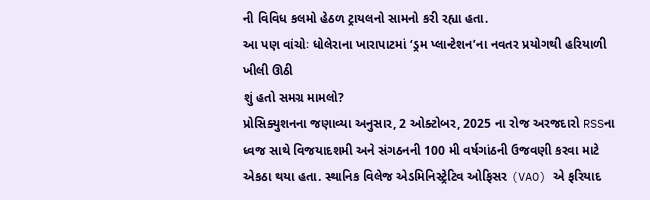ની વિવિધ કલમો હેઠળ ટ્રાયલનો સામનો કરી રહ્યા હતા.
આ પણ વાંચોઃ ધોલેરાના ખારાપાટમાં ‘ડ્રમ પ્લાન્ટેશન’ના નવતર પ્રયોગથી હરિયાળી ખીલી ઊઠી
શું હતો સમગ્ર મામલો?
પ્રોસિક્યુશનના જણાવ્યા અનુસાર, 2 ઓક્ટોબર, 2025 ના રોજ અરજદારો RSSના ધ્વજ સાથે વિજયાદશમી અને સંગઠનની 100 મી વર્ષગાંઠની ઉજવણી કરવા માટે એકઠા થયા હતા. સ્થાનિક વિલેજ એડમિનિસ્ટ્રેટિવ ઓફિસર (VAO) એ ફરિયાદ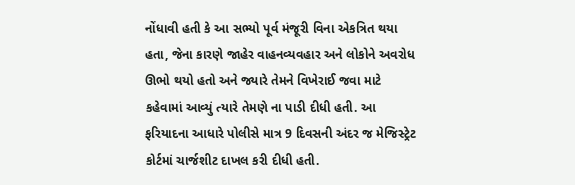નોંધાવી હતી કે આ સભ્યો પૂર્વ મંજૂરી વિના એકત્રિત થયા હતા, જેના કારણે જાહેર વાહનવ્યવહાર અને લોકોને અવરોધ ઊભો થયો હતો અને જ્યારે તેમને વિખેરાઈ જવા માટે કહેવામાં આવ્યું ત્યારે તેમણે ના પાડી દીધી હતી. આ ફરિયાદના આધારે પોલીસે માત્ર 9 દિવસની અંદર જ મેજિસ્ટ્રેટ કોર્ટમાં ચાર્જશીટ દાખલ કરી દીધી હતી.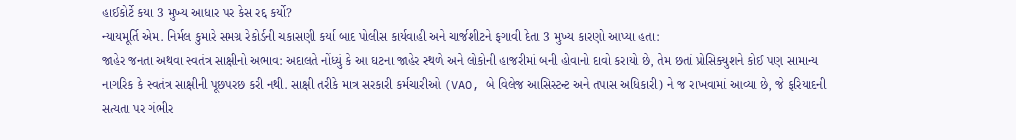હાઈકોર્ટે કયા 3 મુખ્ય આધાર પર કેસ રદ્દ કર્યો?
ન્યાયમૂર્તિ એમ. નિર્મલ કુમારે સમગ્ર રેકોર્ડની ચકાસણી કર્યા બાદ પોલીસ કાર્યવાહી અને ચાર્જશીટને ફગાવી દેતા 3 મુખ્ય કારણો આપ્યા હતા:
જાહેર જનતા અથવા સ્વતંત્ર સાક્ષીનો અભાવ: અદાલતે નોંધ્યું કે આ ઘટના જાહેર સ્થળે અને લોકોની હાજરીમાં બની હોવાનો દાવો કરાયો છે, તેમ છતાં પ્રોસિક્યુશને કોઈ પણ સામાન્ય નાગરિક કે સ્વતંત્ર સાક્ષીની પૂછપરછ કરી નથી. સાક્ષી તરીકે માત્ર સરકારી કર્મચારીઓ (VAO, બે વિલેજ આસિસ્ટન્ટ અને તપાસ અધિકારી) ને જ રાખવામાં આવ્યા છે, જે ફરિયાદની સત્યતા પર ગંભીર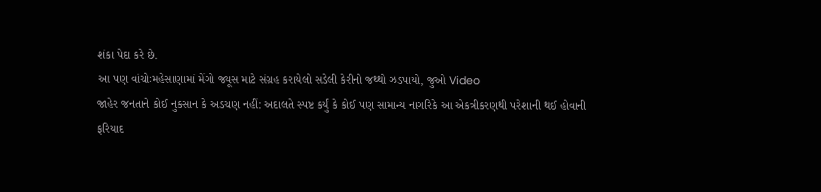શંકા પેદા કરે છે.
આ પણ વાંચોઃમહેસાણામાં મેંગો જ્યૂસ માટે સંગ્રહ કરાયેલો સડેલી કેરીનો જથ્થો ઝડપાયો, જુઓ Video
જાહેર જનતાને કોઈ નુકસાન કે અડચણ નહીં: અદાલતે સ્પષ્ટ કર્યું કે કોઈ પણ સામાન્ય નાગરિકે આ એકત્રીકરણથી પરેશાની થઈ હોવાની ફરિયાદ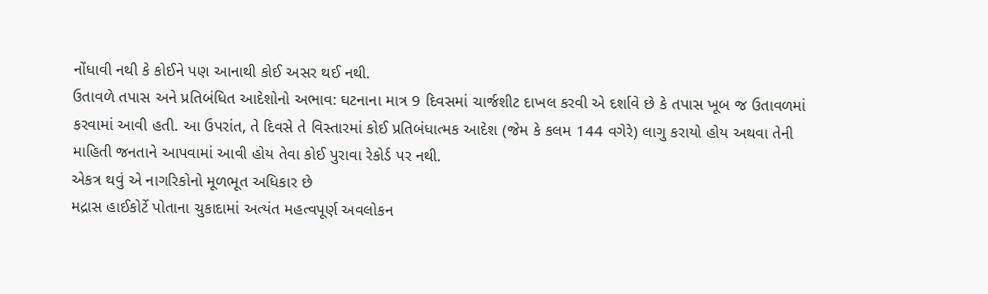નોંધાવી નથી કે કોઈને પણ આનાથી કોઈ અસર થઈ નથી.
ઉતાવળે તપાસ અને પ્રતિબંધિત આદેશોનો અભાવ: ઘટનાના માત્ર 9 દિવસમાં ચાર્જશીટ દાખલ કરવી એ દર્શાવે છે કે તપાસ ખૂબ જ ઉતાવળમાં કરવામાં આવી હતી. આ ઉપરાંત, તે દિવસે તે વિસ્તારમાં કોઈ પ્રતિબંધાત્મક આદેશ (જેમ કે કલમ 144 વગેરે) લાગુ કરાયો હોય અથવા તેની માહિતી જનતાને આપવામાં આવી હોય તેવા કોઈ પુરાવા રેકોર્ડ પર નથી.
એકત્ર થવું એ નાગરિકોનો મૂળભૂત અધિકાર છે
મદ્રાસ હાઈકોર્ટે પોતાના ચુકાદામાં અત્યંત મહત્વપૂર્ણ અવલોકન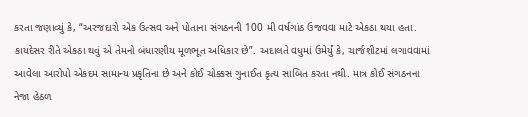કરતા જણાવ્યું કે, “અરજદારો એક ઉત્સવ અને પોતાના સંગઠનની 100 મી વર્ષગાંઠ ઉજવવા માટે એકઠા થયા હતા. કાયદેસર રીતે એકઠા થવું એ તેમનો બંધારણીય મૂળભૂત અધિકાર છે”. અદાલતે વધુમાં ઉમેર્યું કે, ચાર્જશીટમાં લગાવવામાં આવેલા આરોપો એકદમ સામાન્ય પ્રકૃતિના છે અને કોઈ ચોક્કસ ગુનાઈત કૃત્ય સાબિત કરતા નથી. માત્ર કોઈ સંગઠનના નેજા હેઠળ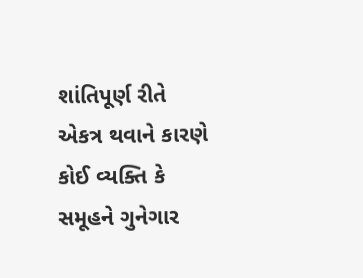શાંતિપૂર્ણ રીતે એકત્ર થવાને કારણે કોઈ વ્યક્તિ કે સમૂહને ગુનેગાર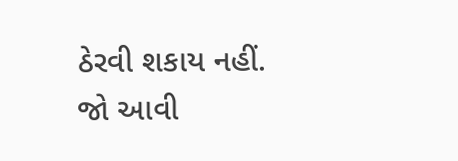ઠેરવી શકાય નહીં. જો આવી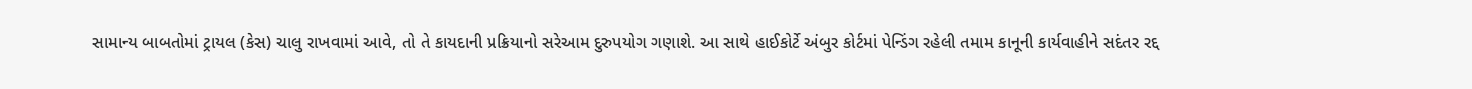સામાન્ય બાબતોમાં ટ્રાયલ (કેસ) ચાલુ રાખવામાં આવે, તો તે કાયદાની પ્રક્રિયાનો સરેઆમ દુરુપયોગ ગણાશે. આ સાથે હાઈકોર્ટે અંબુર કોર્ટમાં પેન્ડિંગ રહેલી તમામ કાનૂની કાર્યવાહીને સદંતર રદ્દ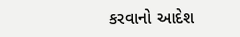કરવાનો આદેશ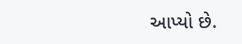આપ્યો છે.